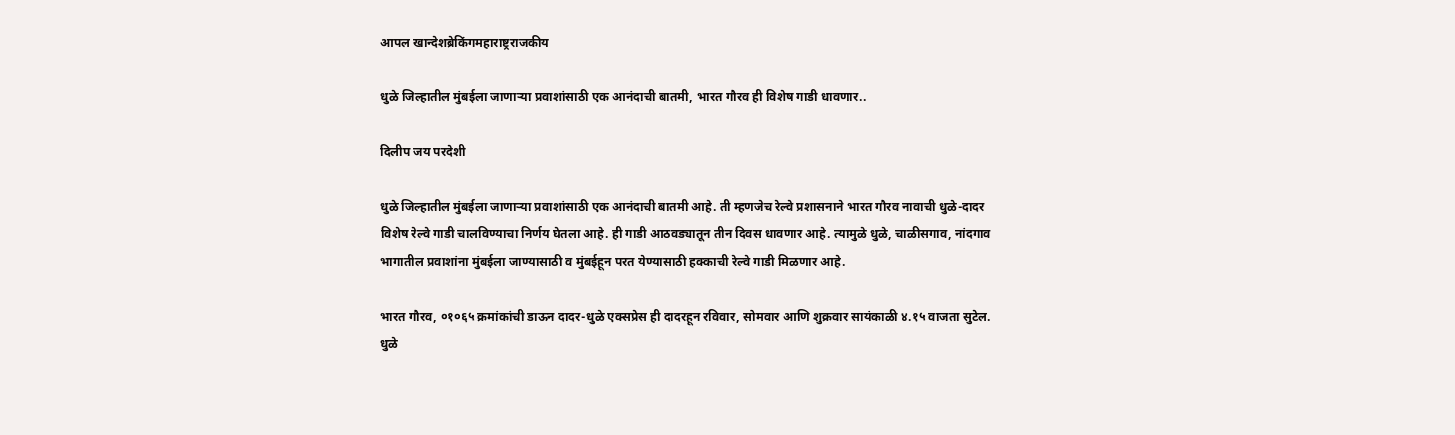आपल खान्देशब्रेकिंगमहाराष्ट्रराजकीय

धुळे जिल्हातील मुंबईला जाणाऱ्या प्रवाशांसाठी एक आनंदाची बातमी, भारत गौरव ही विशेष गाडी धावणार..

दिलीप जय परदेशी

धुळे जिल्हातील मुंबईला जाणाऱ्या प्रवाशांसाठी एक आनंदाची बातमी आहे. ती म्हणजेच रेल्वे प्रशासनाने भारत गौरव नावाची धुळे-दादर विशेष रेल्वे गाडी चालविण्याचा निर्णय घेतला आहे. ही गाडी आठवड्यातून तीन दिवस धावणार आहे. त्यामुळे धुळे, चाळीसगाव, नांदगाव भागातील प्रवाशांना मुंबईला जाण्यासाठी व मुंबईहून परत येण्यासाठी हक्काची रेल्वे गाडी मिळणार आहे.

भारत गौरव, ०१०६५ क्रमांकांची डाऊन दादर-धुळे एक्सप्रेस ही दादरहून रविवार, सोमवार आणि शुक्रवार सायंकाळी ४.१५ वाजता सुटेल. धुळे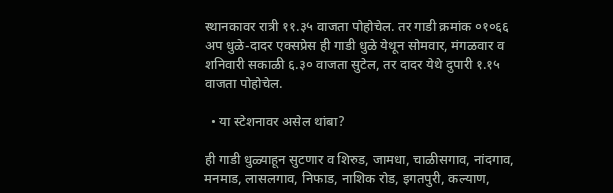स्थानकावर रात्री ११.३५ वाजता पोहोचेल. तर गाडी क्रमांक ०१०६६ अप धुळे-दादर एक्सप्रेस ही गाडी धुळे येथून सोमवार, मंगळवार व शनिवारी सकाळी ६.३० वाजता सुटेल, तर दादर येथे दुपारी १.१५ वाजता पोहोचेल.

  • या स्टेशनावर असेल थांबा?

ही गाडी धुळ्याहून सुटणार व शिरुड, जामधा, चाळीसगाव, नांदगाव, मनमाड, लासलगाव, निफाड, नाशिक रोड, इगतपुरी, कल्याण,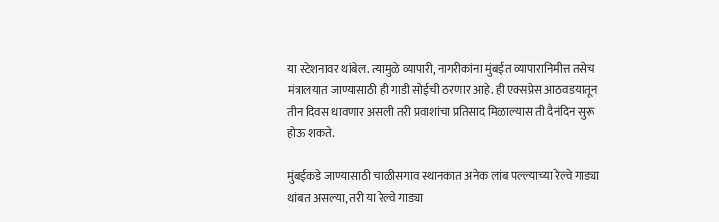या स्टेशनावर थांबेल. त्यामुळे व्यापारी, नागरीकांना मुंबईत व्यापारानिमीत्त तसेच मंत्रालयात जाण्यासाठी ही गाडी सोईची ठरणार आहे. ही एक्सप्रेस आठवडयातून तीन दिवस धावणार असली तरी प्रवाशांचा प्रतिसाद मिळाल्यास ती दैनंदिन सुरू होऊ शकते.

मुंबईकडे जाण्यासाठी चाळीसगाव स्थानकात अनेक लांब पल्ल्याच्या रेल्वे गाड्या थांबत असल्या, तरी या रेल्वे गाड्या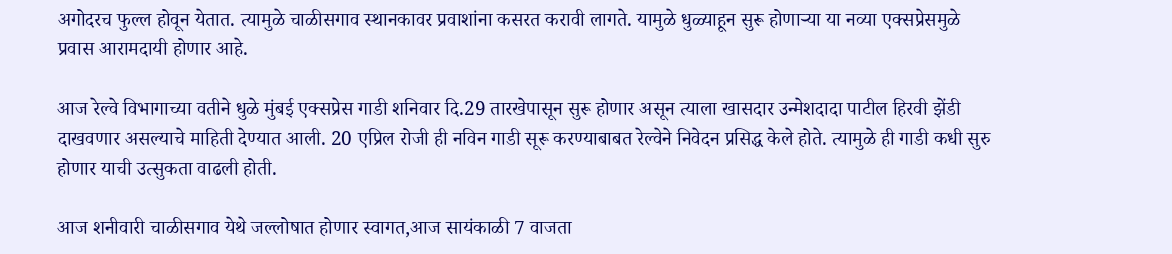अगोदरच फुल्ल होवून येतात. त्यामुळे चाळीसगाव स्थानकावर प्रवाशांना कसरत करावी लागते. यामुळे धुळ्याहून सुरू होणाऱ्या या नव्या एक्सप्रेसमुळे प्रवास आरामदायी होणार आहे.

आज रेल्वे विभागाच्या वतीने धुळे मुंबई एक्सप्रेस गाडी शनिवार दि.29 तारखेपासून सुरू होणार असून त्याला खासदार उन्मेशदादा पाटील हिरवी झेंडी दाखवणार असल्याचे माहिती देण्यात आली. 20 एप्रिल रोजी ही नविन गाडी सूरू करण्याबाबत रेल्वेने निवेदन प्रसिद्ध केले होते. त्यामुळे ही गाडी कधी सुरु होणार याची उत्सुकता वाढली होती.

आज शनीवारी चाळीसगाव येथे जल्लोषात होणार स्वागत,आज सायंकाळी 7 वाजता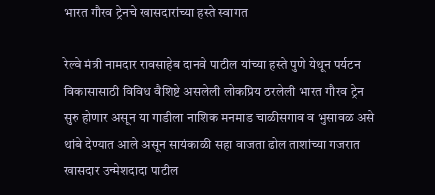भारत गौरव ट्रेनचे खासदारांच्या हस्ते स्वागत

रेल्वे मंत्री नामदार रावसाहेब दानवे पाटील यांच्या हस्ते पुणे येथून पर्यटन विकासासाठी विविध वैशिष्टे असलेली लोकप्रिय ठरलेली भारत गौरव ट्रेन सुरु होणार असून या गाडीला नाशिक मनमाड चाळीसगाव व भुसावळ असे थांबे देण्यात आले असून सायंकाळी सहा वाजता ढोल ताशांच्या गजरात खासदार उन्मेशदादा पाटील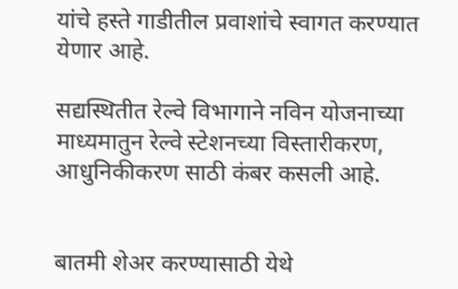यांचे हस्ते गाडीतील प्रवाशांचे स्वागत करण्यात येणार आहे.

सद्यस्थितीत रेल्वे विभागाने नविन योजनाच्या माध्यमातुन रेल्वे स्टेशनच्या विस्तारीकरण, आधुनिकीकरण साठी कंबर कसली आहे.


बातमी शेअर करण्यासाठी येथे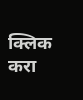क्लिक करा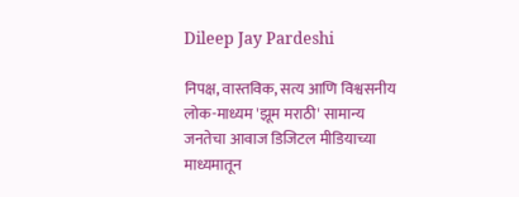Dileep Jay Pardeshi

निपक्ष, वास्तविक, सत्य आणि विश्वसनीय लोक-माध्यम 'झूम मराठी' सामान्य जनतेचा आवाज डिजिटल मीडियाच्या माध्यमातून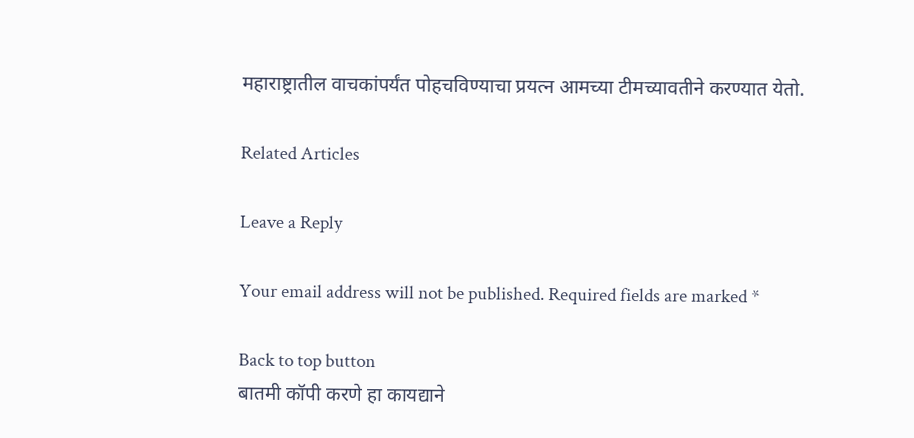महाराष्ट्रातील वाचकांपर्यंत पोहचविण्याचा प्रयत्न आमच्या टीमच्यावतीने करण्यात येतो.

Related Articles

Leave a Reply

Your email address will not be published. Required fields are marked *

Back to top button
बातमी कॉपी करणे हा कायद्याने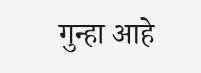गुन्हा आहे